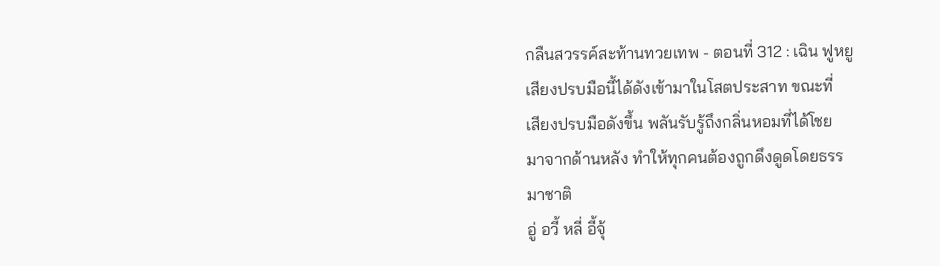กลืนสวรรค์สะท้านทวยเทพ - ตอนที่ 312 : เฉิน ฟูหยู
เสียงปรบมือนี้ได้ดังเข้ามาในโสตประสาท ขณะที่
เสียงปรบมือดังขึ้น พลันรับรู้ถึงกลิ่นหอมที่ได้โชย
มาจากด้านหลัง ทำให้ทุกคนต้องถูกดึงดูดโดยธรร
มาชาติ
อู่ อวี้ หลี่ อี้จุ้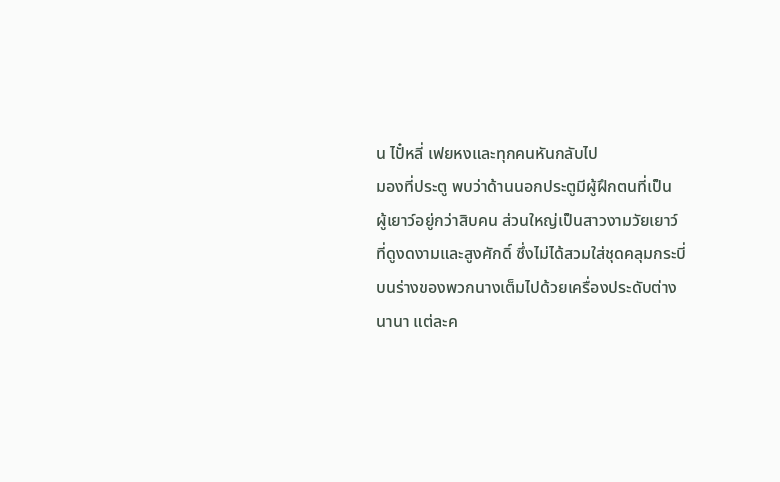น ไปั๋หลี่ เฟยหงและทุกคนหันกลับไป
มองที่ประตู พบว่าด้านนอกประตูมีผู้ฝึกตนที่เป็น
ผู้เยาว์อยู่กว่าสิบคน ส่วนใหญ่เป็นสาวงามวัยเยาว์
ที่ดูงดงามและสูงศักดิ์ ซึ่งไม่ได้สวมใส่ชุดคลุมกระบี่
บนร่างของพวกนางเต็มไปด้วยเครื่องประดับต่าง
นานา แต่ละค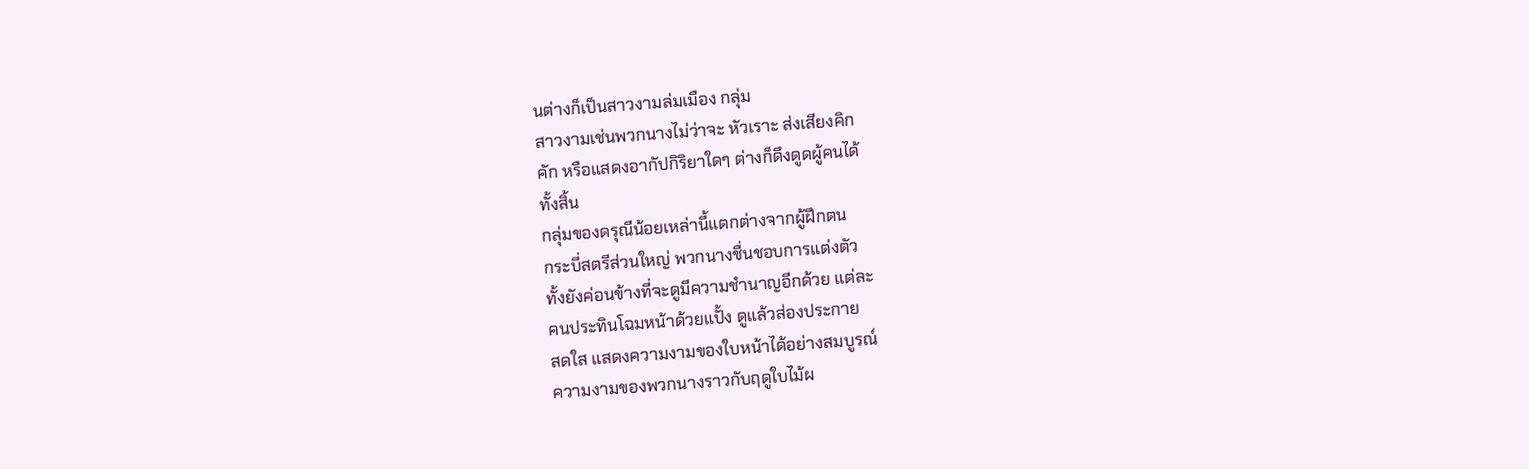นต่างก็เป็นสาวงามล่มเมือง กลุ่ม
สาวงามเช่นพวกนางไม่ว่าจะ หัวเราะ ส่งเสียงคิก
คัก หรือแสดงอากัปกิริยาใดๆ ต่างก็ดึงดูดผู้คนได้
ทั้งสิ้น
กลุ่มของดรุณีน้อยเหล่านี้แตกต่างจากผู้ฝึกตน
กระบี่สตรีส่วนใหญ่ พวกนางชื่นชอบการแต่งตัว
ทั้งยังค่อนข้างที่จะดูมีความชำนาญอีกด้วย แต่ละ
คนประทินโฉมหน้าด้วยแปั้ง ดูแล้วส่องประกาย
สดใส แสดงความงามของใบหน้าได้อย่างสมบูรณ์
ความงามของพวกนางราวกับฤดูใบไม้ผ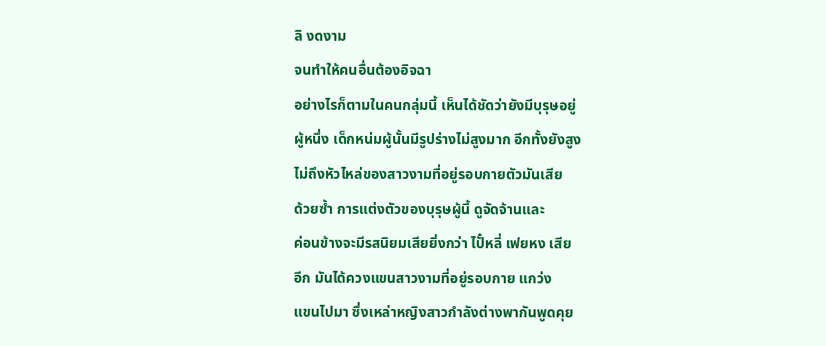ลิ งดงาม
จนทำให้คนอื่นต้องอิจฉา
อย่างไรก็ตามในคนกลุ่มนี้ เห็นได้ชัดว่ายังมีบุรุษอยู่
ผู้หนึ่ง เด็กหน่มผู้นั้นมีรูปร่างไม่สูงมาก อีกทั้งยังสูง
ไม่ถึงหัวไหล่ของสาวงามที่อยู่รอบกายตัวมันเสีย
ด้วยซ้ำ การแต่งตัวของบุรุษผู้นี้ ดูจัดจ้านและ
ค่อนข้างจะมีรสนิยมเสียยิ่งกว่า ไปั๋หลี่ เฟยหง เสีย
อีก มันได้ควงแขนสาวงามที่อยู่รอบกาย แกว่ง
แขนไปมา ซึ่งเหล่าหญิงสาวกำลังต่างพากันพูดคุย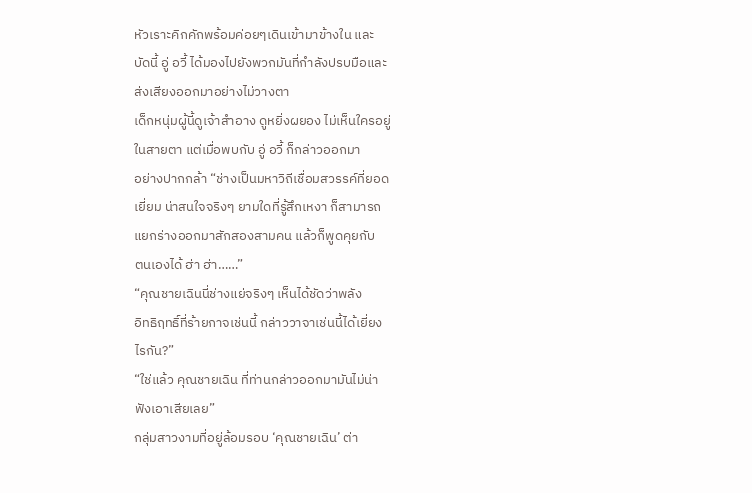หัวเราะคิกคักพร้อมค่อยๆเดินเข้ามาข้างใน และ
บัดนี้ อู่ อวี้ ได้มองไปยังพวกมันที่กำลังปรบมือและ
ส่งเสียงออกมาอย่างไม่วางตา
เด็กหนุ่มผู้นี้ดูเจ้าสำอาง ดูหยิ่งผยอง ไม่เห็นใครอยู่
ในสายตา แต่เมื่อพบกับ อู่ อวี้ ก็กล่าวออกมา
อย่างปากกล้า “ช่างเป็นมหาวิถีเชื่อมสวรรค์ที่ยอด
เยี่ยม น่าสนใจจริงๆ ยามใดที่รู้สึกเหงา ก็สามารถ
แยกร่างออกมาสักสองสามคน แล้วก็พูดคุยกับ
ตนเองได้ ฮ่า ฮ่า……”
“คุณชายเฉินนี่ช่างแย่จริงๆ เห็นได้ชัดว่าพลัง
อิทธิฤทธิ์ที่ร้ายกาจเช่นนี้ กล่าววาจาเช่นนี้ได้เยี่ยง
ไรกัน?”
“ใช่แล้ว คุณชายเฉิน ที่ท่านกล่าวออกมามันไม่น่า
ฟังเอาเสียเลย”
กลุ่มสาวงามที่อยู่ล้อมรอบ ‘คุณชายเฉิน’ ต่า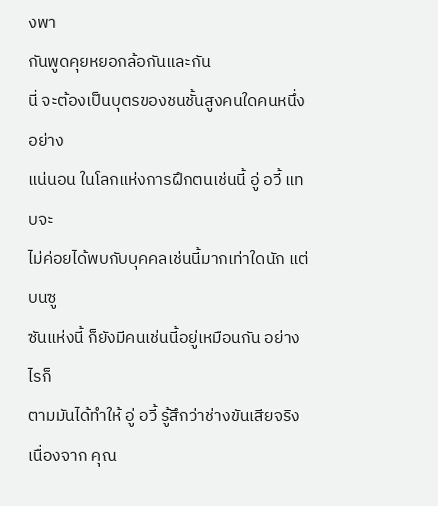งพา
กันพูดคุยหยอกล้อกันและกัน
นี่ จะต้องเป็นบุตรของชนชั้นสูงคนใดคนหนึ่งอย่าง
แน่นอน ในโลกแห่งการฝึกตนเช่นนี้ อู่ อวี้ แทบจะ
ไม่ค่อยได้พบกับบุคคลเช่นนี้มากเท่าใดนัก แต่บนซู
ซันแห่งนี้ ก็ยังมีคนเช่นนี้อยู่เหมือนกัน อย่างไรก็
ตามมันได้ทำให้ อู่ อวี้ รู้สึกว่าช่างขันเสียจริง
เนื่องจาก คุณ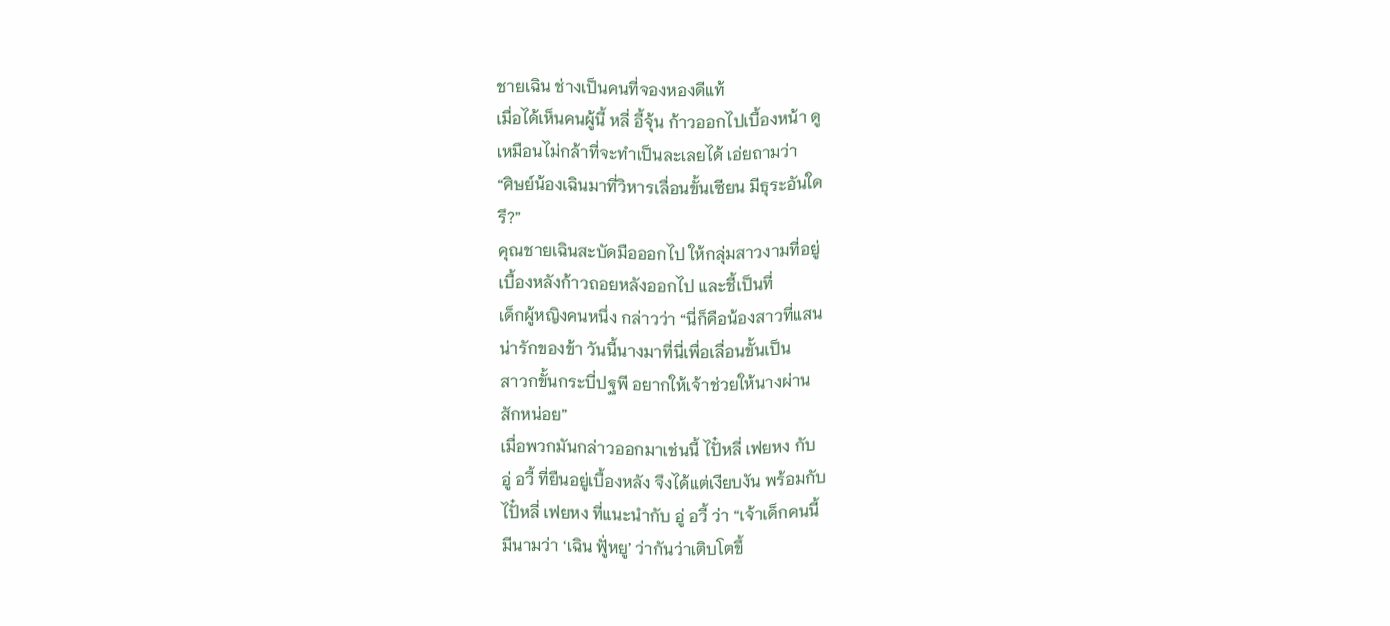ชายเฉิน ช่างเป็นคนที่จองหองดีแท้
เมื่อได้เห็นคนผู้นี้ หลี่ อี้จุ้น ก้าวออกไปเบื้องหน้า ดู
เหมือนไม่กล้าที่จะทำเป็นละเลยได้ เอ่ยถามว่า
“ศิษย์น้องเฉินมาที่วิหารเลื่อนขั้นเซียน มีธุระอันใด
รึ?”
คุณชายเฉินสะบัดมือออกไป ให้กลุ่มสาวงามที่อยู่
เบื้องหลังก้าวถอยหลังออกไป และชี้เป็นที่
เด็กผู้หญิงคนหนึ่ง กล่าวว่า “นี่ก็คือน้องสาวที่แสน
น่ารักของข้า วันนี้นางมาที่นี่เพื่อเลื่อนขั้นเป็น
สาวกขั้นกระบี่ปฐพี อยากให้เจ้าช่วยให้นางผ่าน
สักหน่อย”
เมื่อพวกมันกล่าวออกมาเช่นนี้ ไปั๋หลี่ เฟยหง กับ
อู่ อวี้ ที่ยืนอยู่เบื้องหลัง จึงได้แต่เงียบงัน พร้อมกับ
ไปั๋หลี่ เฟยหง ที่แนะนำกับ อู่ อวี้ ว่า “เจ้าเด็กคนนี้
มีนามว่า ‘เฉิน ฟูั่หยู’ ว่ากันว่าเติบโตขึ้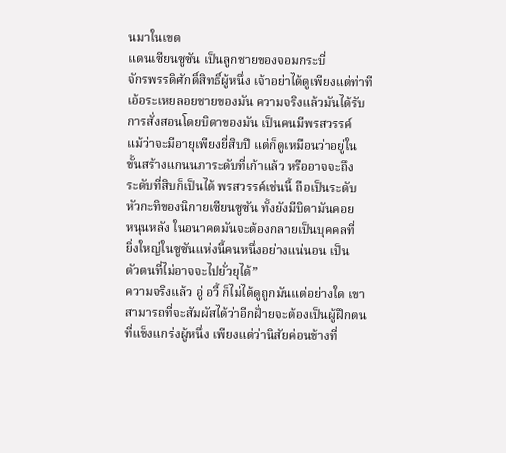นมาในเขต
แดนเซียนซูซัน เป็นลูกชายของจอมกระบี่
จักรพรรดิศักดิ์สิทธิ์ผู้หนึ่ง เจ้าอย่าได้ดูเพียงแต่ท่าที
เอ้อระเหยลอยชายของมัน ความจริงแล้วมันได้รับ
การสั่งสอนโดยบิดาของมัน เป็นคนมีพรสวรรค์
แม้ว่าจะมีอายุเพียงยี่สิบปี แต่ก็ดูเหมือนว่าอยู่ใน
ขั้นสร้างแกนนภาระดับที่เก้าแล้ว หรืออาจจะถึง
ระดับที่สิบก็เป็นได้ พรสวรรค์เช่นนี้ ถือเป็นระดับ
หัวกะทิของนิกายเซียนซูซัน ทั้งยังมีบิดามันคอย
หนุนหลัง ในอนาคตมันจะต้องกลายเป็นบุคคลที่
ยิ่งใหญ่ในซูซันแห่งนี้คนหนึ่งอย่างแน่นอน เป็น
ตัวตนที่ไม่อาจจะไปยั่วยุได้”
ความจริงแล้ว อู่ อวี้ ก็ไม่ได้ดูถูกมันแต่อย่างใด เขา
สามารถที่จะสัมผัสได้ว่าอีกฝั่ายจะต้องเป็นผู้ฝึกตน
ที่แข็งแกร่งผู้หนึ่ง เพียงแต่ว่านิสัยค่อนข้างที่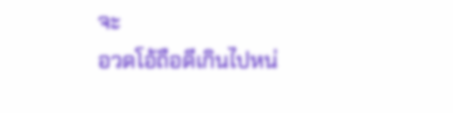จะ
อวดโอ้ถือดีเกินไปหน่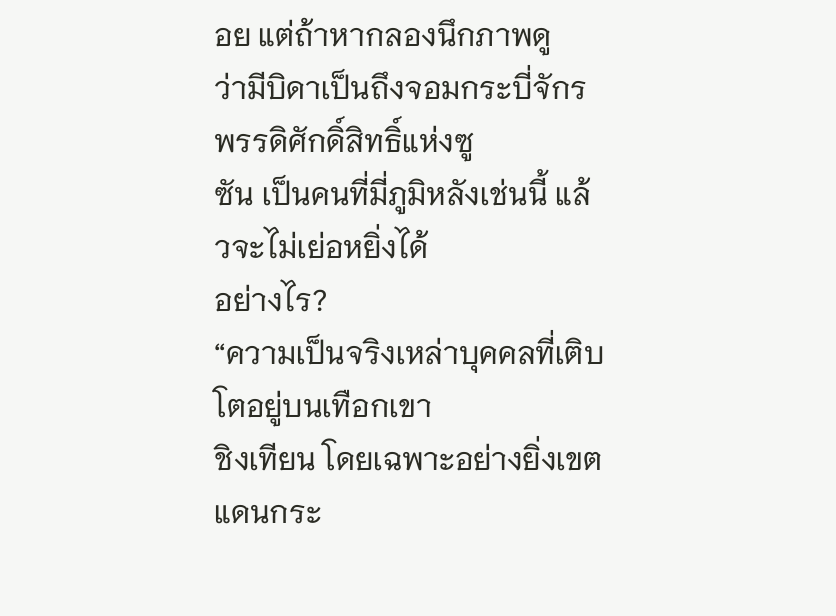อย แต่ถ้าหากลองนึกภาพดู
ว่ามีบิดาเป็นถึงจอมกระบี่จักรพรรดิศักดิ์สิทธิ์แห่งซู
ซัน เป็นคนที่มี่ภูมิหลังเช่นนี้ แล้วจะไม่เย่อหยิ่งได้
อย่างไร?
“ความเป็นจริงเหล่าบุคคลที่เติบโตอยู่บนเทือกเขา
ชิงเทียน โดยเฉพาะอย่างยิ่งเขตแดนกระ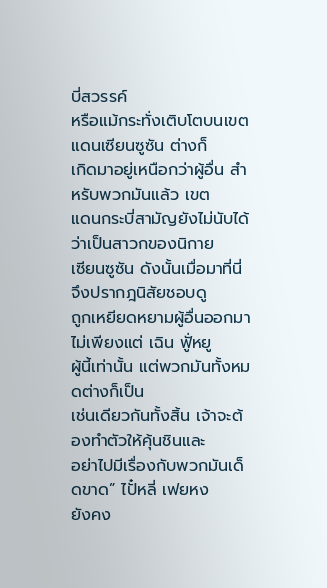บี่สวรรค์
หรือแม้กระทั่งเติบโตบนเขตแดนเซียนซูซัน ต่างก็
เกิดมาอยู่เหนือกว่าผู้อื่น สำหรับพวกมันแล้ว เขต
แดนกระบี่สามัญยังไม่นับได้ว่าเป็นสาวกของนิกาย
เซียนซูซัน ดังนั้นเมื่อมาที่นี่ จึงปรากฎนิสัยชอบดู
ถูกเหยียดหยามผู้อื่นออกมา ไม่เพียงแต่ เฉิน ฟูั่หยู
ผู้นี้เท่านั้น แต่พวกมันทั้งหมดต่างก็เป็น
เช่นเดียวกันทั้งสิ้น เจ้าจะต้องทำตัวให้คุ้นชินและ
อย่าไปมีเรื่องกับพวกมันเด็ดขาด” ไปั๋หลี่ เฟยหง
ยังคง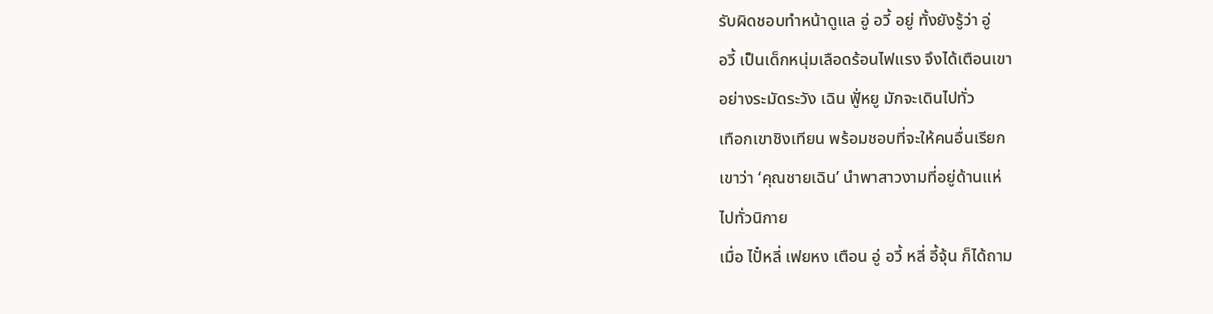รับผิดชอบทำหน้าดูแล อู่ อวี้ อยู่ ทั้งยังรู้ว่า อู่
อวี้ เป็นเด็กหนุ่มเลือดร้อนไฟแรง จึงได้เตือนเขา
อย่างระมัดระวัง เฉิน ฟูั่หยู มักจะเดินไปทั่ว
เทือกเขาชิงเทียน พร้อมชอบที่จะให้คนอื่นเรียก
เขาว่า ‘คุณชายเฉิน’ นำพาสาวงามที่อยู่ด้านแห่
ไปทั่วนิกาย
เมื่อ ไปั๋หลี่ เฟยหง เตือน อู่ อวี้ หลี่ อี้จุ้น ก็ได้ถาม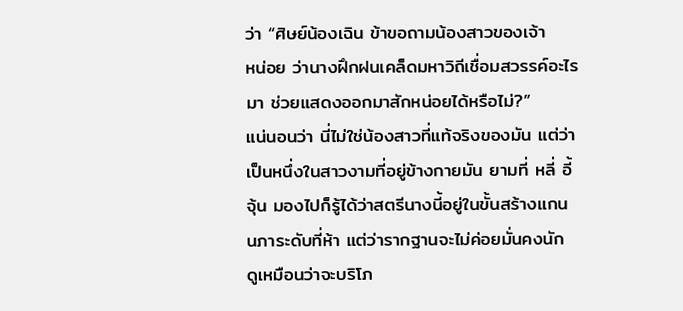ว่า “ศิษย์น้องเฉิน ข้าขอถามน้องสาวของเจ้า
หน่อย ว่านางฝึกฝนเคล็ดมหาวิถีเชื่อมสวรรค์อะไร
มา ช่วยแสดงออกมาสักหน่อยได้หรือไม่?”
แน่นอนว่า นี่ไม่ใช่น้องสาวที่แท้จริงของมัน แต่ว่า
เป็นหนึ่งในสาวงามที่อยู่ข้างกายมัน ยามที่ หลี่ อี้
จุ้น มองไปก็รู้ได้ว่าสตรีนางนี้อยู่ในขั้นสร้างแกน
นภาระดับที่ห้า แต่ว่ารากฐานจะไม่ค่อยมั่นคงนัก
ดูเหมือนว่าจะบริโภ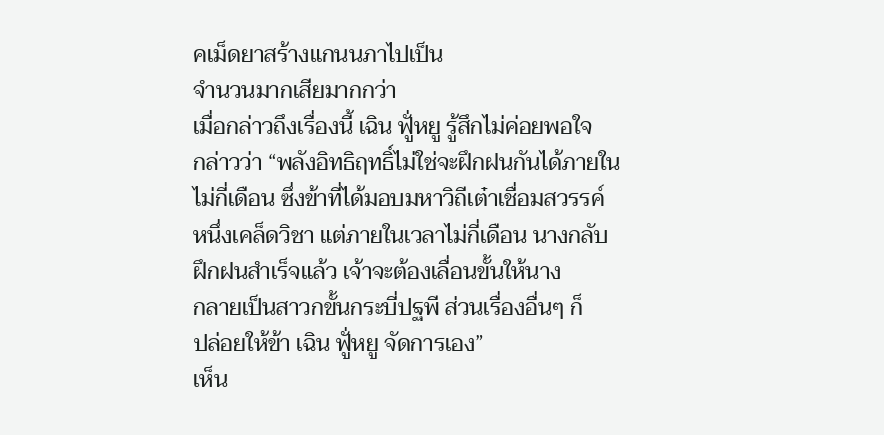คเม็ดยาสร้างแกนนภาไปเป็น
จำนวนมากเสียมากกว่า
เมื่อกล่าวถึงเรื่องนี้ เฉิน ฟูั่หยู รู้สึกไม่ค่อยพอใจ
กล่าวว่า “พลังอิทธิฤทธิ์ไม่ใช่จะฝึกฝนกันได้ภายใน
ไม่กี่เดือน ซึ่งข้าที่ได้มอบมหาวิถีเต๋าเชื่อมสวรรค์
หนึ่งเคล็ดวิชา แต่ภายในเวลาไม่กี่เดือน นางกลับ
ฝึกฝนสำเร็จแล้ว เจ้าจะต้องเลื่อนขั้นให้นาง
กลายเป็นสาวกขั้นกระบี่ปฐพี ส่วนเรื่องอื่นๆ ก็
ปล่อยให้ข้า เฉิน ฟูั่หยู จัดการเอง”
เห็น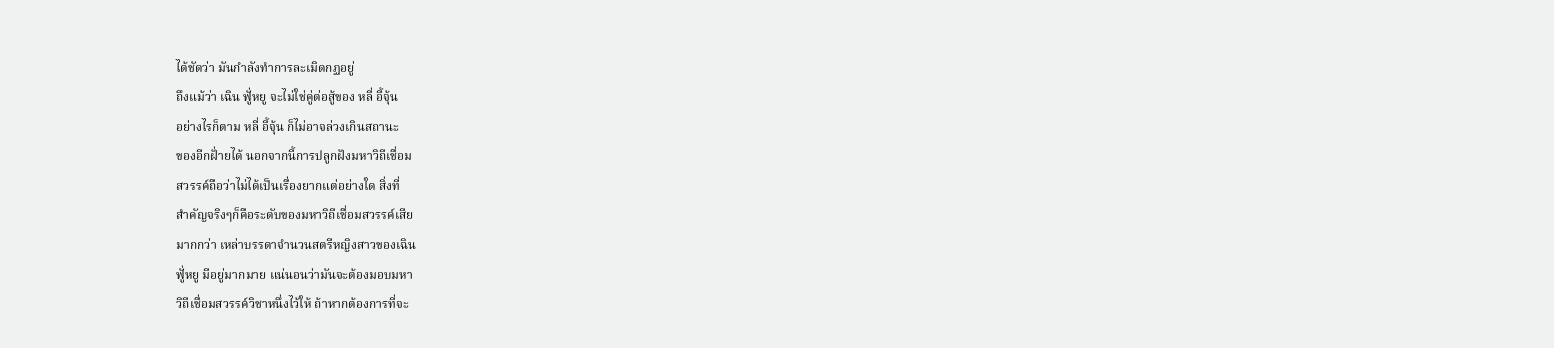ได้ชัดว่า มันกำลังทำการละเมิดกฏอยู่
ถึงแม้ว่า เฉิน ฟูั่หยู จะไม่ใช่คู่ต่อสู้ของ หลี่ อี้จุ้น
อย่างไรก็ตาม หลี่ อี้จุ้น ก็ไม่อาจล่วงเกินสถานะ
ของอีกฝั่ายได้ นอกจากนี้การปลูกฝังมหาวิถีเชื่อม
สวรรค์ถือว่าไม่ได้เป็นเรื่องยากแต่อย่างใด สิ่งที่
สำคัญจริงๆก็คือระดับของมหาวิถีเชื่อมสวรรค์เสีย
มากกว่า เหล่าบรรดาจำนวนสตรีหญิงสาวของเฉิน
ฟูั่หยู มีอยู่มากมาย แน่นอนว่ามันจะต้องมอบมหา
วิถีเชื่อมสวรรค์วิชาหนึ่งไว้ให้ ถ้าหากต้องการที่จะ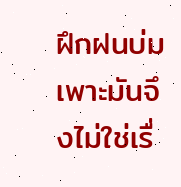ฝึกฝนบ่มเพาะมันจึงไม่ใช่เรื่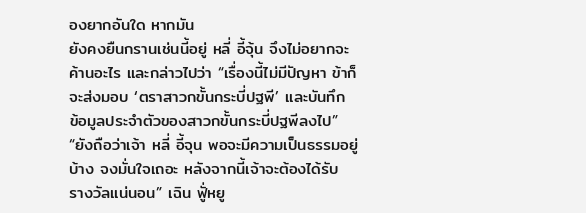องยากอันใด หากมัน
ยังคงยืนกรานเช่นนี้อยู่ หลี่ อี้จุ้น จึงไม่อยากจะ
ค้านอะไร และกล่าวไปว่า “เรื่องนี้ไม่มีปัญหา ข้าก็
จะส่งมอบ ‘ตราสาวกขั้นกระบี่ปฐพี’ และบันทึก
ข้อมูลประจำตัวของสาวกขั้นกระบี่ปฐพีลงไป”
“ยังถือว่าเจ้า หลี่ อี้จุน พอจะมีความเป็นธรรมอยู่
บ้าง จงมั่นใจเถอะ หลังจากนี้เจ้าจะต้องได้รับ
รางวัลแน่นอน” เฉิน ฟูั่หยู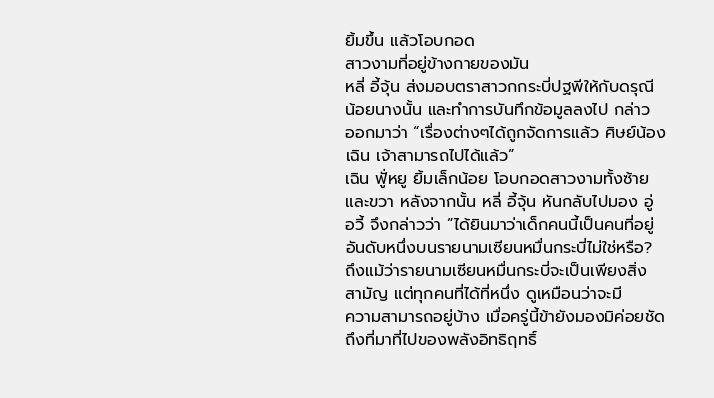ยิ้มขึ้น แล้วโอบกอด
สาวงามที่อยู่ข้างกายของมัน
หลี่ อี้จุ้น ส่งมอบตราสาวกกระบี่ปฐพีให้กับดรุณี
น้อยนางนั้น และทำการบันทึกข้อมูลลงไป กล่าว
ออกมาว่า “เรื่องต่างๆได้ถูกจัดการแล้ว ศิษย์น้อง
เฉิน เจ้าสามารถไปได้แล้ว”
เฉิน ฟูั่หยู ยิ้มเล็กน้อย โอบกอดสาวงามทั้งซ้าย
และขวา หลังจากนั้น หลี่ อี้จุ้น หันกลับไปมอง อู่
อวี้ จึงกล่าวว่า ”ได้ยินมาว่าเด็กคนนี้เป็นคนที่อยู่
อันดับหนึ่งบนรายนามเซียนหมื่นกระบี่ไม่ใช่หรือ?
ถึงแม้ว่ารายนามเซียนหมื่นกระบี่จะเป็นเพียงสิ่ง
สามัญ แต่ทุกคนที่ได้ที่หนึ่ง ดูเหมือนว่าจะมี
ความสามารถอยู่บ้าง เมื่อครู่นี้ข้ายังมองมิค่อยชัด
ถึงที่มาที่ไปของพลังอิทธิฤทธิ์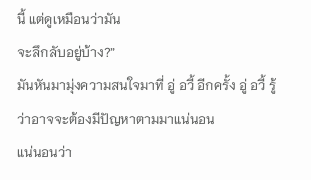นี้ แต่ดูเหมือนว่ามัน
จะลึกลับอยู่บ้าง?”
มันหันมามุ่งความสนใจมาที่ อู่ อวี้ อีกครั้ง อู่ อวี้ รู้
ว่าอาจจะต้องมีปัญหาตามมาแน่นอน
แน่นอนว่า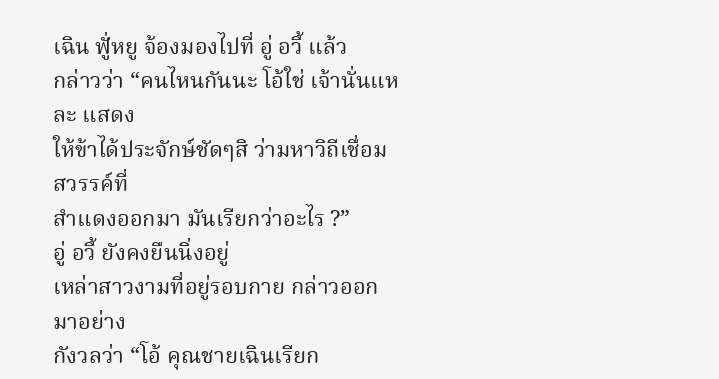เฉิน ฟูั่หยู จ้องมองไปที่ อู่ อวี้ แล้ว
กล่าวว่า “คนไหนกันนะ โอ้ใช่ เจ้านั่นแหละ แสดง
ให้ข้าได้ประจักษ์ชัดๆสิ ว่ามหาวิถีเชื่อมสวรรค์ที่
สำแดงออกมา มันเรียกว่าอะไร ?”
อู่ อวี้ ยังคงยืนนิ่งอยู่
เหล่าสาวงามที่อยู่รอบกาย กล่าวออกมาอย่าง
กังวลว่า “โอ้ คุณชายเฉินเรียก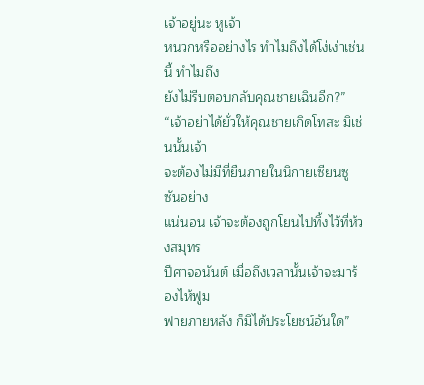เจ้าอยู่นะ หูเจ้า
หนวกหรืออย่างไร ทำไมถึงได้โง่เง่าเช่นนี้ ทำไมถึง
ยังไม่รีบตอบกลับคุณชายเฉินอีก?”
“เจ้าอย่าได้ยั่วให้คุณชายเกิดโทสะ มิเช่นนั้นเจ้า
จะต้องไม่มีที่ยืนภายในนิกายเซียนซูซันอย่าง
แน่นอน เจ้าจะต้องถูกโยนไปทิ้งไว้ที่ห้วงสมุทร
ปีศาจอนันต์ เมื่อถึงเวลานั้นเจ้าจะมาร้องไห้ฟูม
ฟายภายหลัง ก็มิได้ประโยชน์อันใด”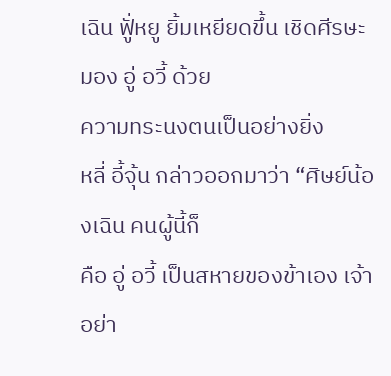เฉิน ฟูั่หยู ยิ้มเหยียดขึ้น เชิดศีรษะมอง อู่ อวี้ ด้วย
ความทระนงตนเป็นอย่างยิ่ง
หลี่ อี้จุ้น กล่าวออกมาว่า “ศิษย์น้องเฉิน คนผู้นี้ก็
คือ อู่ อวี้ เป็นสหายของข้าเอง เจ้าอย่า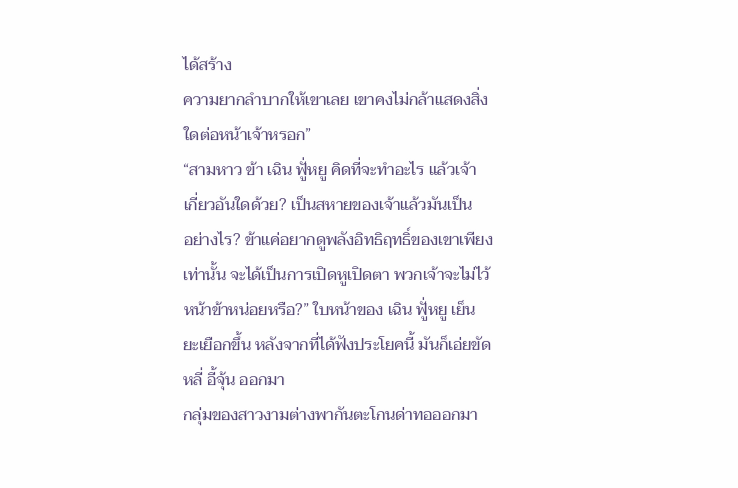ได้สร้าง
ความยากลำบากให้เขาเลย เขาคงไม่กล้าแสดงสิ่ง
ใดต่อหน้าเจ้าหรอก”
“สามหาว ข้า เฉิน ฟูั่หยู คิดที่จะทำอะไร แล้วเจ้า
เกี่ยวอันใดด้วย? เป็นสหายของเจ้าแล้วมันเป็น
อย่างไร? ข้าแค่อยากดูพลังอิทธิฤทธิ์ของเขาเพียง
เท่านั้น จะได้เป็นการเปิดหูเปิดตา พวกเจ้าจะไม่ไว้
หน้าข้าหน่อยหรือ?” ใบหน้าของ เฉิน ฟูั่หยู เย็น
ยะเยือกขึ้น หลังจากที่ได้ฟังประโยคนี้ มันก็เอ่ยขัด
หลี่ อี้จุ้น ออกมา
กลุ่มของสาวงามต่างพากันตะโกนด่าทอออกมา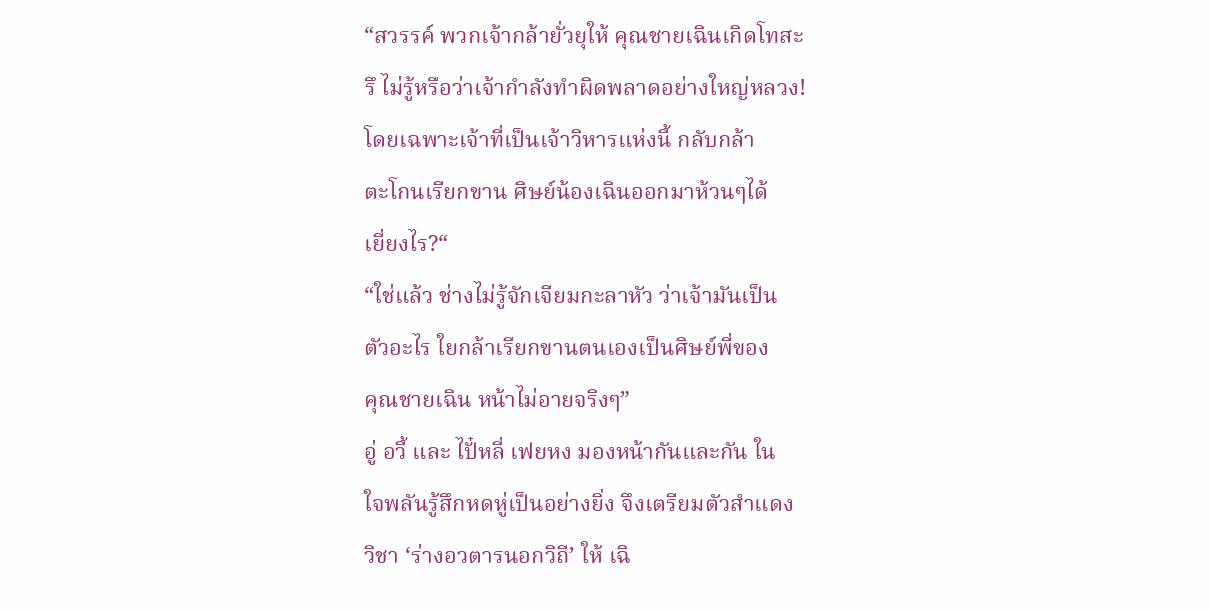“สวรรค์ พวกเจ้ากล้ายั่วยุให้ คุณชายเฉินเกิดโทสะ
รึ ไม่รู้หรือว่าเจ้ากำลังทำผิดพลาดอย่างใหญ่หลวง!
โดยเฉพาะเจ้าที่เป็นเจ้าวิหารแห่งนี้ กลับกล้า
ตะโกนเรียกขาน ศิษย์น้องเฉินออกมาห้วนๆได้
เยี่ยงไร?“
“ใช่แล้ว ช่างไม่รู้จักเจียมกะลาหัว ว่าเจ้ามันเป็น
ตัวอะไร ใยกล้าเรียกขานตนเองเป็นศิษย์พี่ของ
คุณชายเฉิน หน้าไม่อายจริงๆ”
อู่ อวี้ และ ไปั๋หลี่ เฟยหง มองหน้ากันและกัน ใน
ใจพลันรู้สึกหดหู่เป็นอย่างยิ่ง จึงเตรียมตัวสำแดง
วิชา ‘ร่างอวตารนอกวิถี’ ให้ เฉิ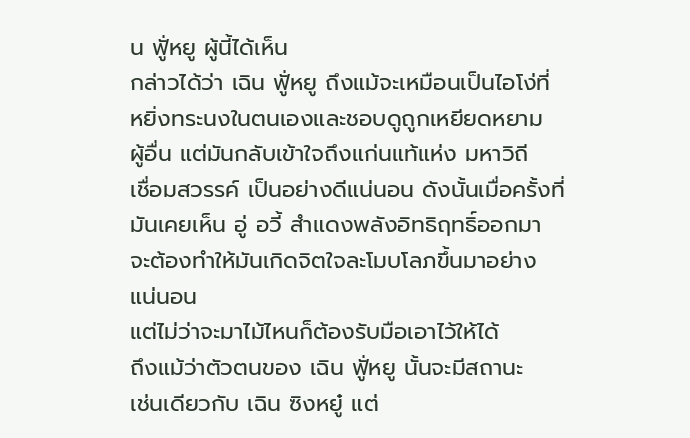น ฟูั่หยู ผู้นี้ได้เห็น
กล่าวได้ว่า เฉิน ฟูั่หยู ถึงแม้จะเหมือนเป็นไอโง่ที่
หยิ่งทระนงในตนเองและชอบดูถูกเหยียดหยาม
ผู้อื่น แต่มันกลับเข้าใจถึงแก่นแท้แห่ง มหาวิถี
เชื่อมสวรรค์ เป็นอย่างดีแน่นอน ดังนั้นเมื่อครั้งที่
มันเคยเห็น อู่ อวี้ สำแดงพลังอิทธิฤทธิ์ออกมา
จะต้องทำให้มันเกิดจิตใจละโมบโลภขึ้นมาอย่าง
แน่นอน
แต่ไม่ว่าจะมาไม้ไหนก็ต้องรับมือเอาไว้ให้ได้
ถึงแม้ว่าตัวตนของ เฉิน ฟูั่หยู นั้นจะมีสถานะ
เช่นเดียวกับ เฉิน ซิงหยู๋ แต่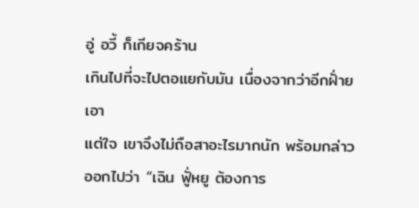อู่ อวี้ ก็เกียจคร้าน
เกินไปที่จะไปตอแยกับมัน เนื่องจากว่าอีกฝั่ายเอา
แต่ใจ เขาจึงไม่ถือสาอะไรมากนัก พร้อมกล่าว
ออกไปว่า “เฉิน ฟูั่หยู ต้องการ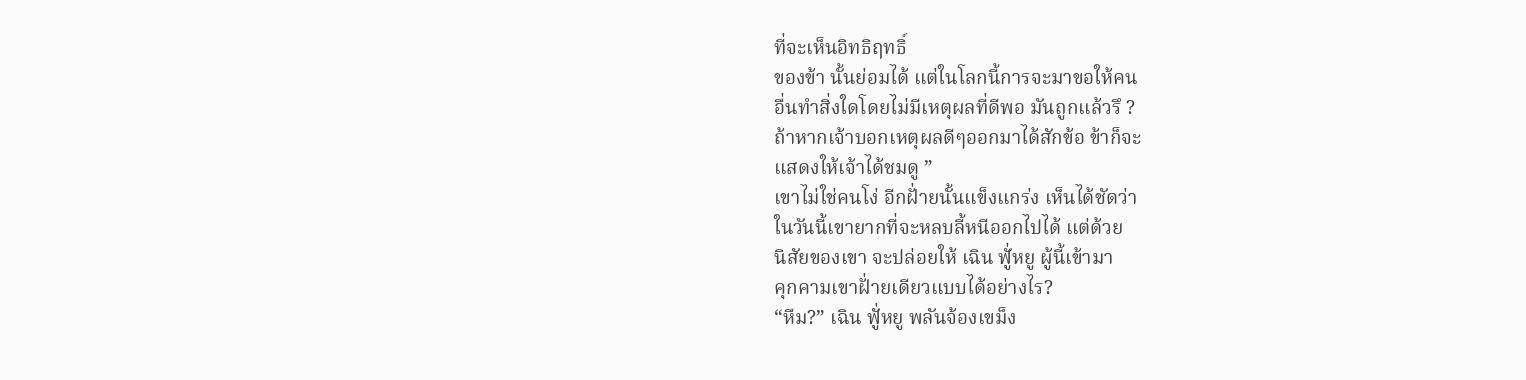ที่จะเห็นอิทธิฤทธิ์
ของข้า นั้นย่อมได้ แต่ในโลกนี้การจะมาขอให้คน
อื่นทำสิ่งใดโดยไม่มีเหตุผลที่ดีพอ มันถูกแล้วรึ ?
ถ้าหากเจ้าบอกเหตุผลดีๆออกมาได้สักข้อ ข้าก็จะ
แสดงให้เจ้าได้ชมดู ”
เขาไม่ใช่คนโง่ อีกฝั่ายนั้นแข็งแกร่ง เห็นได้ชัดว่า
ในวันนี้เขายากที่จะหลบลี้หนีออกไปได้ แต่ด้วย
นิสัยของเขา จะปล่อยให้ เฉิน ฟูั่หยู ผู้นี้เข้ามา
คุกคามเขาฝั่ายเดียวแบบได้อย่างไร?
“หืม?” เฉิน ฟูั่หยู พลันจ้องเขม็ง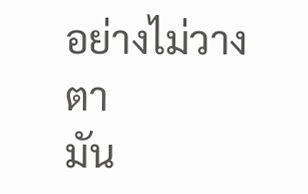อย่างไม่วางตา
มัน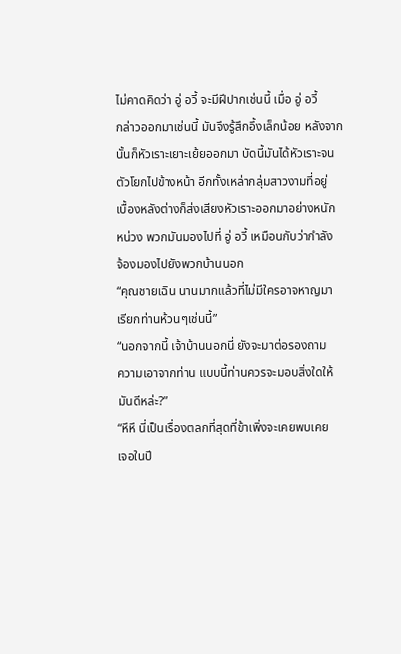ไม่คาดคิดว่า อู่ อวี้ จะมีฝีปากเช่นนี้ เมื่อ อู่ อวี้
กล่าวออกมาเช่นนี้ มันจึงรู้สึกอึ้งเล็กน้อย หลังจาก
นั้นก็หัวเราะเยาะเย้ยออกมา บัดนี้มันได้หัวเราะจน
ตัวโยกไปข้างหน้า อีกทั้งเหล่ากลุ่มสาวงามที่อยู่
เบื้องหลังต่างก็ส่งเสียงหัวเราะออกมาอย่างหนัก
หน่วง พวกมันมองไปที่ อู่ อวี้ เหมือนกับว่ากำลัง
จ้องมองไปยังพวกบ้านนอก
“คุณชายเฉิน นานมากแล้วที่ไม่มีใครอาจหาญมา
เรียกท่านห้วนๆเช่นนี้”
“นอกจากนี้ เจ้าบ้านนอกนี่ ยังจะมาต่อรองถาม
ความเอาจากท่าน แบบนี้ท่านควรจะมอบสิ่งใดให้
มันดีหล่ะ?”
“หึหึ นี่เป็นเรื่องตลกที่สุดที่ข้าเพิ่งจะเคยพบเคย
เจอในปี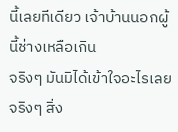นี้เลยทีเดียว เจ้าบ้านนอกผู้นี้ช่างเหลือเกิน
จริงๆ มันมิได้เข้าใจอะไรเลยจริงๆ สิ่ง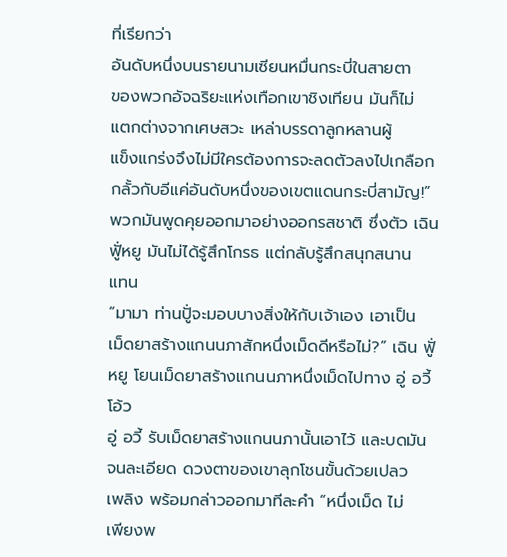ที่เรียกว่า
อันดับหนึ่งบนรายนามเซียนหมื่นกระบี่ในสายตา
ของพวกอัจฉริยะแห่งเทือกเขาชิงเทียน มันก็ไม่
แตกต่างจากเศษสวะ เหล่าบรรดาลูกหลานผู้
แข็งแกร่งจึงไม่มีใครต้องการจะลดตัวลงไปเกลือก
กลั้วกับอีแค่อันดับหนึ่งของเขตแดนกระบี่สามัญ!”
พวกมันพูดคุยออกมาอย่างออกรสชาติ ซึ่งตัว เฉิน
ฟูั่หยู มันไม่ได้รู้สึกโกรธ แต่กลับรู้สึกสนุกสนาน
แทน
“มามา ท่านปูั่จะมอบบางสิ่งให้กับเจ้าเอง เอาเป็น
เม็ดยาสร้างแกนนภาสักหนึ่งเม็ดดีหรือไม่?” เฉิน ฟูั่
หยู โยนเม็ดยาสร้างแกนนภาหนึ่งเม็ดไปทาง อู่ อวี้
โอ้ว
อู่ อวี้ รับเม็ดยาสร้างแกนนภานั้นเอาไว้ และบดมัน
จนละเอียด ดวงตาของเขาลุกโชนขั้นด้วยเปลว
เพลิง พร้อมกล่าวออกมาทีละคำ “หนึ่งเม็ด ไม่
เพียงพ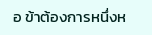อ ข้าต้องการหนึ่งห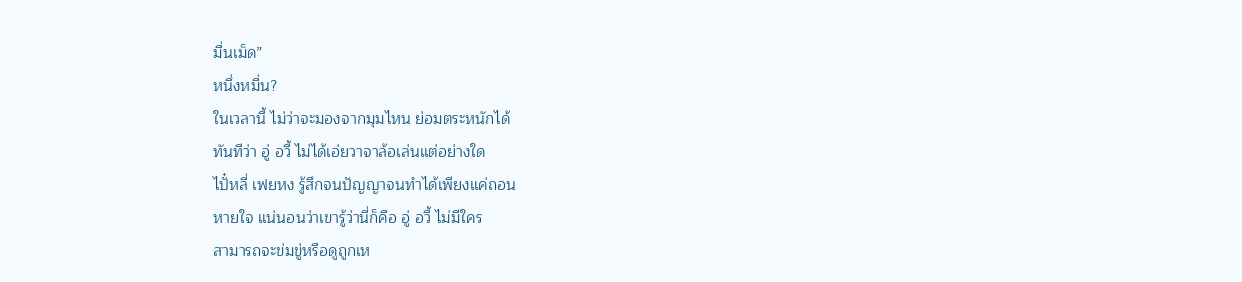มื่นเม็ด”
หนึ่งหมื่น?
ในเวลานี้ ไม่ว่าจะมองจากมุมไหน ย่อมตระหนักได้
ทันทีว่า อู่ อวี้ ไม่ได้เอ่ยวาจาล้อเล่นแต่อย่างใด
ไปั๋หลี่ เฟยหง รู้สึกจนปัญญาจนทำได้เพียงแค่ถอน
หายใจ แน่นอนว่าเขารู้ว่านี่ก็คือ อู่ อวี้ ไม่มีใคร
สามารถจะข่มขู่หรือดูถูกเห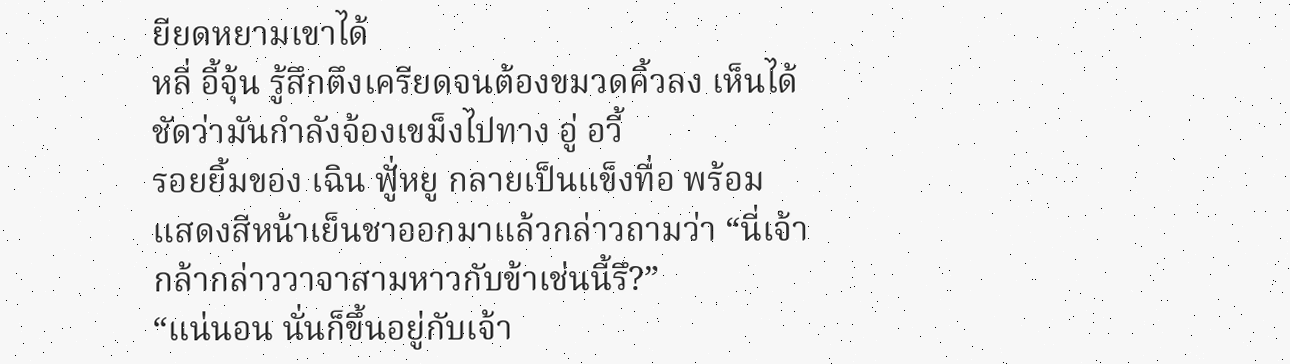ยียดหยามเขาได้
หลี่ อี้จุ้น รู้สึกตึงเครียดจนต้องขมวดคิ้วลง เห็นได้
ชัดว่ามันกำลังจ้องเขม็งไปทาง อู่ อวี้
รอยยิ้มของ เฉิน ฟูั่หยู กลายเป็นแข็งทื่อ พร้อม
แสดงสีหน้าเย็นชาออกมาแล้วกล่าวถามว่า “นี่เจ้า
กล้ากล่าววาจาสามหาวกับข้าเช่นนี้รึ?”
“แน่นอน นั่นก็ขึ้นอยู่กับเจ้า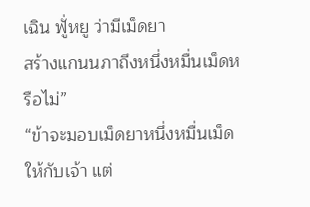เฉิน ฟูั่หยู ว่ามีเม็ดยา
สร้างแกนนภาถึงหนึ่งหมื่นเม็ดหรือไม่”
“ข้าจะมอบเม็ดยาหนึ่งหมื่นเม็ดให้กับเจ้า แต่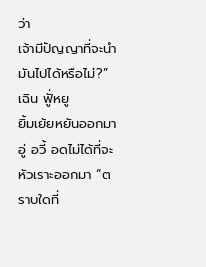ว่า
เจ้ามีปัญญาที่จะนำมันไปได้หรือไม่?” เฉิน ฟูั่หยู
ยิ้มเย้ยหยันออกมา
อู่ อวี้ อดไม่ได้ที่จะหัวเราะออกมา “ตราบใดที่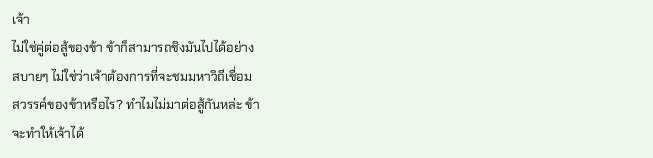เจ้า
ไม่ใช่คู่ต่อสู้ของข้า ข้าก็สามารถชิงมันไปได้อย่าง
สบายๆ ไม่ใช่ว่าเจ้าต้องการที่จะชมมหาวิถีเชื่อม
สวรรค์ของข้าหรือไร? ทำไมไม่มาต่อสู้กันหล่ะ ข้า
จะทำให้เจ้าได้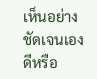เห็นอย่างชัดเจนเอง ดีหรือ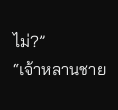ไม่?”
“เจ้าหลานชาย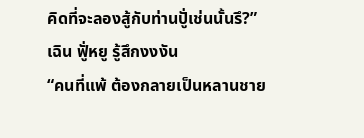คิดที่จะลองสู้กับท่านปูั่เช่นนั้นรึ?”
เฉิน ฟูั่หยู รู้สึกงงงัน
“คนที่แพ้ ต้องกลายเป็นหลานชาย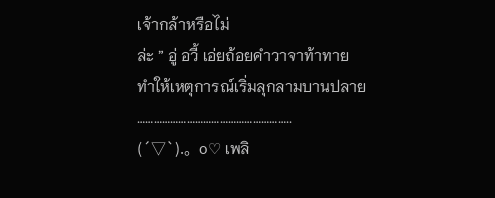เจ้ากล้าหรือไม่
ล่ะ ” อู่ อวี้ เอ่ยถ้อยคำวาจาท้าทาย
ทำให้เหตุการณ์เริ่มลุกลามบานปลาย
………………………………………………..
(´▽`).。o♡ เพลิ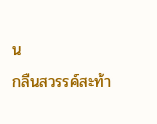น
กลืนสวรรค์สะท้า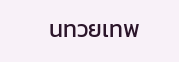นทวยเทพ